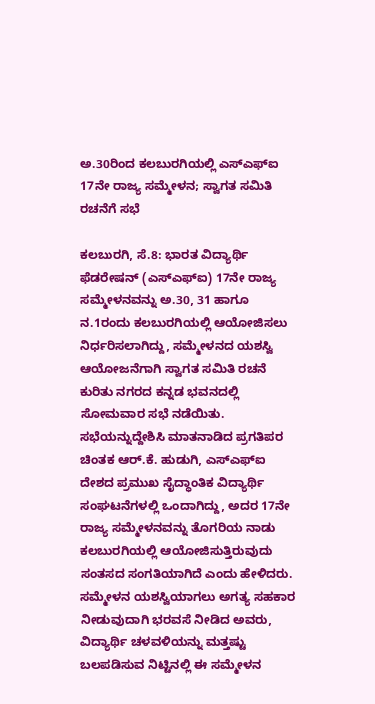ಅ.30ರಿಂದ ಕಲಬುರಗಿಯಲ್ಲಿ ಎಸ್ಎಫ್ಐ 17ನೇ ರಾಜ್ಯ ಸಮ್ಮೇಳನ; ಸ್ವಾಗತ ಸಮಿತಿ ರಚನೆಗೆ ಸಭೆ

ಕಲಬುರಗಿ, ಸೆ.8: ಭಾರತ ವಿದ್ಯಾರ್ಥಿ ಫೆಡರೇಷನ್ (ಎಸ್ಎಫ್ಐ) 17ನೇ ರಾಜ್ಯ ಸಮ್ಮೇಳನವನ್ನು ಅ.30, 31 ಹಾಗೂ ನ.1ರಂದು ಕಲಬುರಗಿಯಲ್ಲಿ ಆಯೋಜಿಸಲು ನಿರ್ಧರಿಸಲಾಗಿದ್ದು, ಸಮ್ಮೇಳನದ ಯಶಸ್ವಿ ಆಯೋಜನೆಗಾಗಿ ಸ್ವಾಗತ ಸಮಿತಿ ರಚನೆ ಕುರಿತು ನಗರದ ಕನ್ನಡ ಭವನದಲ್ಲಿ ಸೋಮವಾರ ಸಭೆ ನಡೆಯಿತು.
ಸಭೆಯನ್ನುದ್ದೇಶಿಸಿ ಮಾತನಾಡಿದ ಪ್ರಗತಿಪರ ಚಿಂತಕ ಆರ್.ಕೆ. ಹುಡುಗಿ, ಎಸ್ಎಫ್ಐ ದೇಶದ ಪ್ರಮುಖ ಸೈದ್ಧಾಂತಿಕ ವಿದ್ಯಾರ್ಥಿ ಸಂಘಟನೆಗಳಲ್ಲಿ ಒಂದಾಗಿದ್ದು, ಅದರ 17ನೇ ರಾಜ್ಯ ಸಮ್ಮೇಳನವನ್ನು ತೊಗರಿಯ ನಾಡು ಕಲಬುರಗಿಯಲ್ಲಿ ಆಯೋಜಿಸುತ್ತಿರುವುದು ಸಂತಸದ ಸಂಗತಿಯಾಗಿದೆ ಎಂದು ಹೇಳಿದರು.
ಸಮ್ಮೇಳನ ಯಶಸ್ವಿಯಾಗಲು ಅಗತ್ಯ ಸಹಕಾರ ನೀಡುವುದಾಗಿ ಭರವಸೆ ನೀಡಿದ ಅವರು, ವಿದ್ಯಾರ್ಥಿ ಚಳವಳಿಯನ್ನು ಮತ್ತಷ್ಟು ಬಲಪಡಿಸುವ ನಿಟ್ಟಿನಲ್ಲಿ ಈ ಸಮ್ಮೇಳನ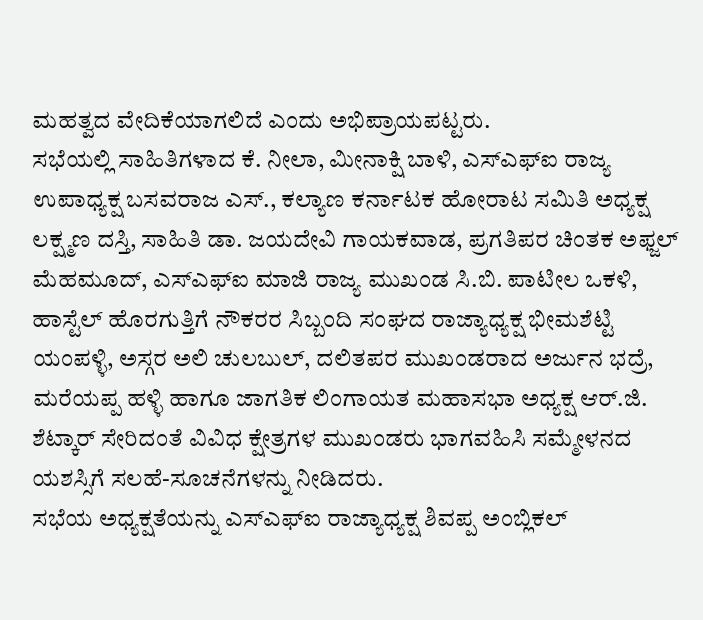ಮಹತ್ವದ ವೇದಿಕೆಯಾಗಲಿದೆ ಎಂದು ಅಭಿಪ್ರಾಯಪಟ್ಟರು.
ಸಭೆಯಲ್ಲಿ ಸಾಹಿತಿಗಳಾದ ಕೆ. ನೀಲಾ, ಮೀನಾಕ್ಷಿ ಬಾಳಿ, ಎಸ್ಎಫ್ಐ ರಾಜ್ಯ ಉಪಾಧ್ಯಕ್ಷ ಬಸವರಾಜ ಎಸ್., ಕಲ್ಯಾಣ ಕರ್ನಾಟಕ ಹೋರಾಟ ಸಮಿತಿ ಅಧ್ಯಕ್ಷ ಲಕ್ಷ್ಮಣ ದಸ್ತಿ, ಸಾಹಿತಿ ಡಾ. ಜಯದೇವಿ ಗಾಯಕವಾಡ, ಪ್ರಗತಿಪರ ಚಿಂತಕ ಅಫ್ಜಲ್ ಮೆಹಮೂದ್, ಎಸ್ಎಫ್ಐ ಮಾಜಿ ರಾಜ್ಯ ಮುಖಂಡ ಸಿ.ಬಿ. ಪಾಟೀಲ ಒಕಳಿ, ಹಾಸ್ಟೆಲ್ ಹೊರಗುತ್ತಿಗೆ ನೌಕರರ ಸಿಬ್ಬಂದಿ ಸಂಘದ ರಾಜ್ಯಾಧ್ಯಕ್ಷ ಭೀಮಶೆಟ್ಟಿ ಯಂಪಳ್ಳಿ, ಅಸ್ಗರ ಅಲಿ ಚುಲಬುಲ್, ದಲಿತಪರ ಮುಖಂಡರಾದ ಅರ್ಜುನ ಭದ್ರೆ, ಮರೆಯಪ್ಪ ಹಳ್ಳಿ ಹಾಗೂ ಜಾಗತಿಕ ಲಿಂಗಾಯತ ಮಹಾಸಭಾ ಅಧ್ಯಕ್ಷ ಆರ್.ಜಿ. ಶೆಟ್ಕಾರ್ ಸೇರಿದಂತೆ ವಿವಿಧ ಕ್ಷೇತ್ರಗಳ ಮುಖಂಡರು ಭಾಗವಹಿಸಿ ಸಮ್ಮೇಳನದ ಯಶಸ್ಸಿಗೆ ಸಲಹೆ-ಸೂಚನೆಗಳನ್ನು ನೀಡಿದರು.
ಸಭೆಯ ಅಧ್ಯಕ್ಷತೆಯನ್ನು ಎಸ್ಎಫ್ಐ ರಾಜ್ಯಾಧ್ಯಕ್ಷ ಶಿವಪ್ಪ ಅಂಬ್ಲಿಕಲ್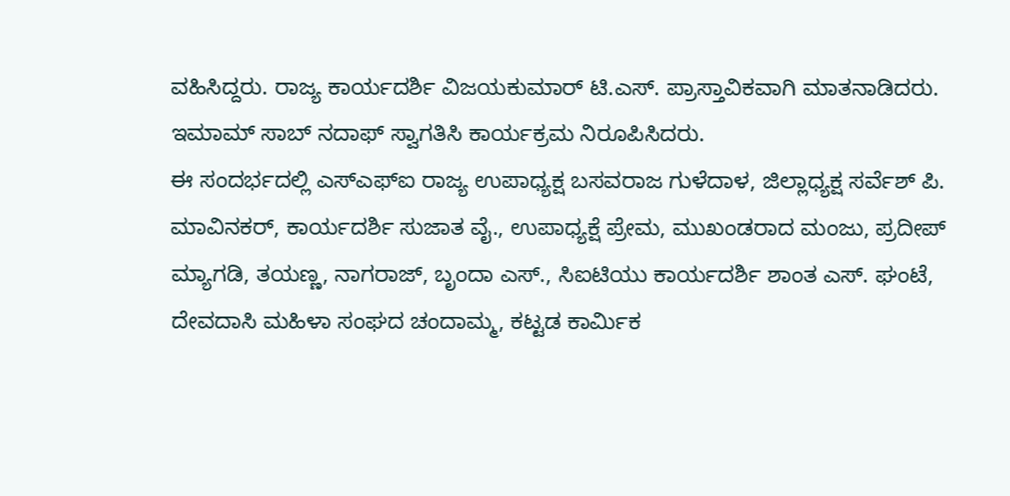ವಹಿಸಿದ್ದರು. ರಾಜ್ಯ ಕಾರ್ಯದರ್ಶಿ ವಿಜಯಕುಮಾರ್ ಟಿ.ಎಸ್. ಪ್ರಾಸ್ತಾವಿಕವಾಗಿ ಮಾತನಾಡಿದರು. ಇಮಾಮ್ ಸಾಬ್ ನದಾಫ್ ಸ್ವಾಗತಿಸಿ ಕಾರ್ಯಕ್ರಮ ನಿರೂಪಿಸಿದರು.
ಈ ಸಂದರ್ಭದಲ್ಲಿ ಎಸ್ಎಫ್ಐ ರಾಜ್ಯ ಉಪಾಧ್ಯಕ್ಷ ಬಸವರಾಜ ಗುಳೆದಾಳ, ಜಿಲ್ಲಾಧ್ಯಕ್ಷ ಸರ್ವೆಶ್ ಪಿ. ಮಾವಿನಕರ್, ಕಾರ್ಯದರ್ಶಿ ಸುಜಾತ ವೈ., ಉಪಾಧ್ಯಕ್ಷೆ ಪ್ರೇಮ, ಮುಖಂಡರಾದ ಮಂಜು, ಪ್ರದೀಪ್ ಮ್ಯಾಗಡಿ, ತಯಣ್ಣ, ನಾಗರಾಜ್, ಬೃಂದಾ ಎಸ್., ಸಿಐಟಿಯು ಕಾರ್ಯದರ್ಶಿ ಶಾಂತ ಎಸ್. ಘಂಟೆ, ದೇವದಾಸಿ ಮಹಿಳಾ ಸಂಘದ ಚಂದಾಮ್ಮ, ಕಟ್ಟಡ ಕಾರ್ಮಿಕ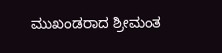ಮುಖಂಡರಾದ ಶ್ರೀಮಂತ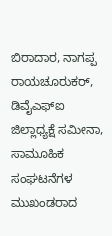ಬಿರಾದಾರ, ನಾಗಪ್ಪ ರಾಯಚೂರುಕರ್, ಡಿವೈಎಫ್ಐ ಜಿಲ್ಲಾಧ್ಯಕ್ಷೆ ಸಮೀನಾ, ಸಾಮೂಹಿಕ ಸಂಘಟನೆಗಳ ಮುಖಂಡರಾದ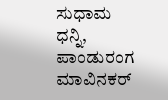ಸುಧಾಮ ಧನ್ನಿ, ಪಾಂಡುರಂಗ ಮಾವಿನಕರ್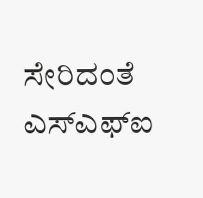ಸೇರಿದಂತೆ ಎಸ್ಎಫ್ಐ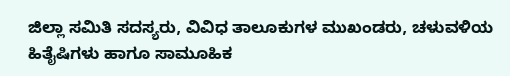ಜಿಲ್ಲಾ ಸಮಿತಿ ಸದಸ್ಯರು, ವಿವಿಧ ತಾಲೂಕುಗಳ ಮುಖಂಡರು, ಚಳುವಳಿಯ ಹಿತೈಷಿಗಳು ಹಾಗೂ ಸಾಮೂಹಿಕ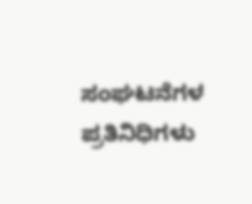ಸಂಘಟನೆಗಳ ಪ್ರತಿನಿಧಿಗಳು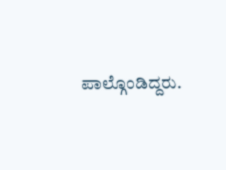ಪಾಲ್ಗೊಂಡಿದ್ದರು.